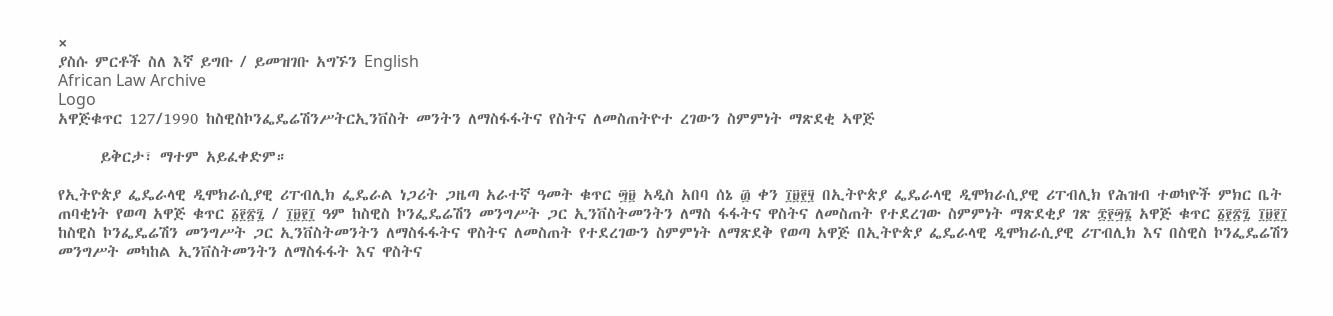×
ያስሱ ምርቶች ስለ እኛ ይግቡ / ይመዝገቡ አግኙን English
African Law Archive
Logo
አዋጅቁጥር 127/1990 ከስዊስኮንፌዴሬሽንሥትርኢንቨስት መንትን ለማስፋፋትና የስትና ለመስጠትዮተ ረገውን ስምምነት ማጽደቂ ኣዋጅ

      ይቅርታ፣ ማተም አይፈቀድም።

የኢትዮጵያ ፌዴራላዊ ዲሞክራሲያዊ ሪፐብሊክ ፌዴራል ነጋሪት ጋዜጣ አራተኛ ዓመት ቁጥር ፵፱ አዲስ አበባ ሰኔ ፴ ቀን ፲፱፻፶ በኢትዮጵያ ፌዴራላዊ ዲሞክራሲያዊ ሪፐብሊክ የሕዝብ ተወካዮች ምክር ቤት ጠባቂነት የወጣ አዋጅ ቁጥር ፩፻፳፯ / ፲፱፻፲ ዓም ከስዊስ ኮንፌዴሬሽን መንግሥት ጋር ኢንቨስትመንትን ለማስ ፋፋትና ዋስትና ለመስጠት የተደረገው ስምምነት ማጽደቂያ ገጽ ፰፻፵፮ አዋጅ ቁጥር ፩፻፳፯ ፲፱፻፲ ከስዊስ ኮንፌዴሬሽን መንግሥት ጋር ኢንቨስትመንትን ለማስፋፋትና ዋስትና ለመስጠት የተደረገውን ስምምነት ለማጽደቅ የወጣ አዋጅ በኢትዮጵያ ፌዴራላዊ ዲሞክራሲያዊ ሪፐብሊክ እና በስዊስ ኮንፌዴሬሽን መንግሥት መካከል ኢንቨስትመንትን ለማስፋፋት እና ዋስትና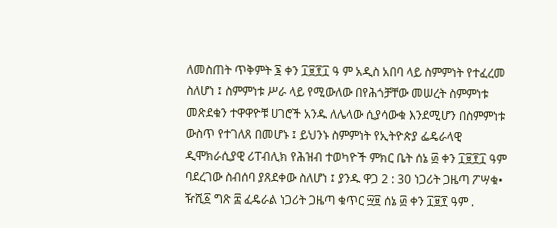ለመስጠት ጥቅምት ፮ ቀን ፲፱፻፲ ዓ ም አዲስ አበባ ላይ ስምምነት የተፈረመ ስለሆነ ፤ ስምምነቱ ሥራ ላይ የሚውለው በየሕጎቻቸው መሠረት ስምምነቱ መጽደቁን ተዋዋዮቹ ሀገሮች አንዱ ለሌላው ሲያሳውቁ እንደሚሆን በስምምነቱ ውስጥ የተገለጸ በመሆኑ ፤ ይህንኑ ስምምነት የኢትዮጵያ ፌዴራላዊ ዲሞክራሲያዊ ሪፐብሊክ የሕዝብ ተወካዮች ምክር ቤት ሰኔ ፴ ቀን ፲፱፻፲ ዓም ባደረገው ስብሰባ ያጸደቀው ስለሆነ ፤ ያንዱ ዋጋ 2 : 30 ነጋሪት ጋዜጣ ፖሣቁ• ዥሺ፩ ግጽ ፰ ፈዴራል ነጋሪት ጋዜጣ ቁጥር ፵፱ ሰኔ ፴ ቀን ፲፱፻ ዓም .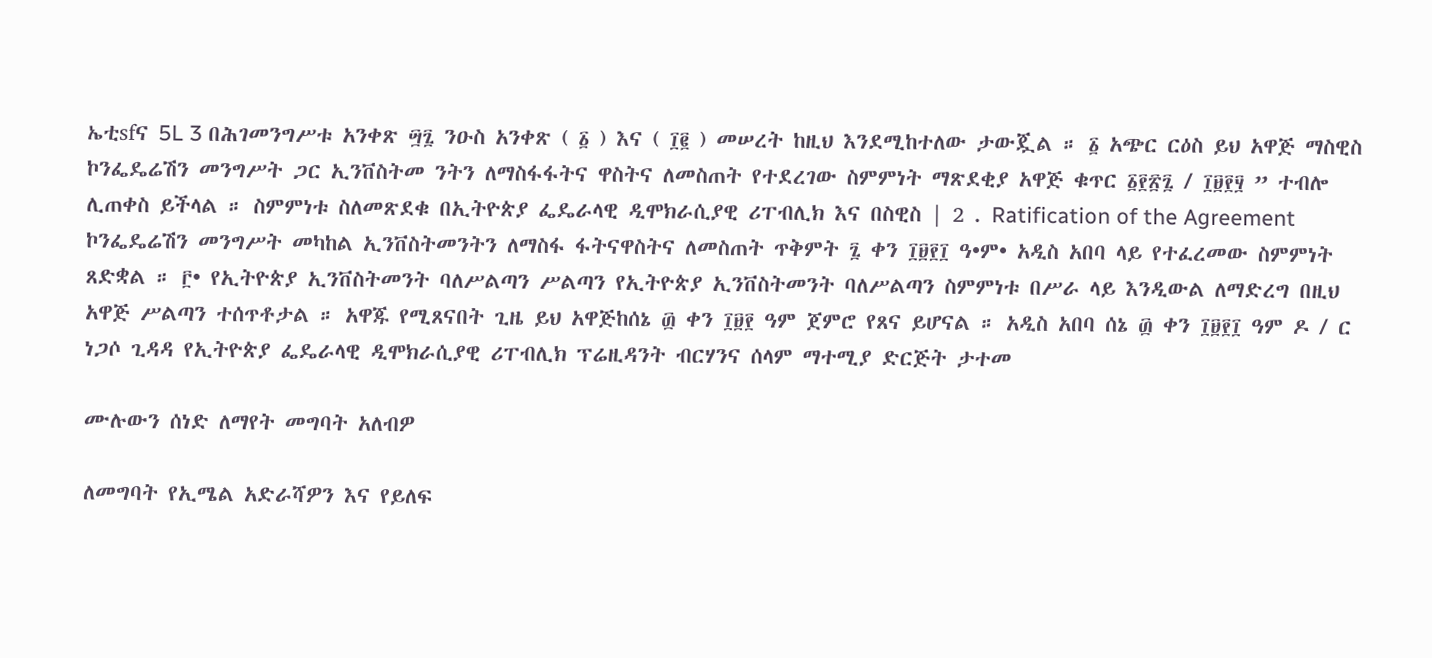ኤቲsfና 5L 3 በሕገመንግሥቱ አንቀጽ ፵፯ ንዑስ አንቀጽ ( ፩ ) እና ( ፲፪ ) መሠረት ከዚህ እንደሚከተለው ታውጇል ። ፩ አጭር ርዕስ ይህ አዋጅ ማስዊስ ኮንፌዴሬሽን መንግሥት ጋር ኢንቨስትመ ንትን ለማስፋፋትና ዋስትና ለመስጠት የተደረገው ስምምነት ማጽደቂያ አዋጅ ቁጥር ፩፻፳፯ / ፲፱፻፶ ” ተብሎ ሊጠቀስ ይችላል ። ስምምነቱ ስለመጽደቁ በኢትዮጵያ ፌዴራላዊ ዲሞክራሲያዊ ሪፐብሊክ እና በስዊስ | 2 . Ratification of the Agreement ኮንፌዴሬሽን መንግሥት መካከል ኢንቨስትመንትን ለማስፋ ፋትናዋስትና ለመስጠት ጥቅምት ፯ ቀን ፲፱፻፲ ዓ•ም• አዲስ አበባ ላይ የተፈረመው ስምምነት ጸድቋል ። ፫• የኢትዮጵያ ኢንቨስትመንት ባለሥልጣን ሥልጣን የኢትዮጵያ ኢንቨስትመንት ባለሥልጣን ስምምነቱ በሥራ ላይ እንዲውል ለማድረግ በዚህ አዋጅ ሥልጣን ተሰጥቶታል ። አዋጁ የሚጸናበት ጊዜ ይህ አዋጅከሰኔ ፴ ቀን ፲፱፻ ዓም ጀምሮ የጸና ይሆናል ። አዲስ አበባ ሰኔ ፴ ቀን ፲፱፻፲ ዓም ዶ / ር ነጋሶ ጊዳዳ የኢትዮጵያ ፌዴራላዊ ዲሞክራሲያዊ ሪፐብሊክ ፕሬዚዳንት ብርሃንና ሰላም ማተሚያ ድርጅት ታተመ

ሙሉውን ሰነድ ለማየት መግባት አለብዎ

ለመግባት የኢሜል አድራሻዎን እና የይለፍ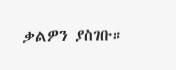ቃልዎን ያስገቡ።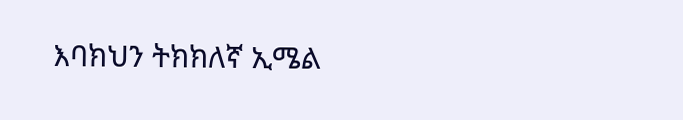እባክህን ትክክለኛ ኢሜል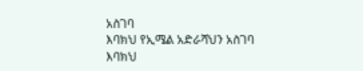አስገባ
እባክህ የኢሜል አድራሻህን አስገባ
እባክህ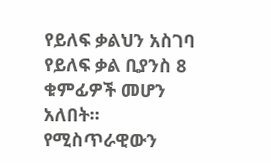የይለፍ ቃልህን አስገባ
የይለፍ ቃል ቢያንስ 8 ቁምፊዎች መሆን አለበት።
የሚስጥራዊውን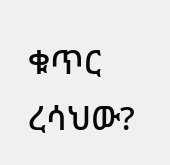ቁጥር ረሳህው?